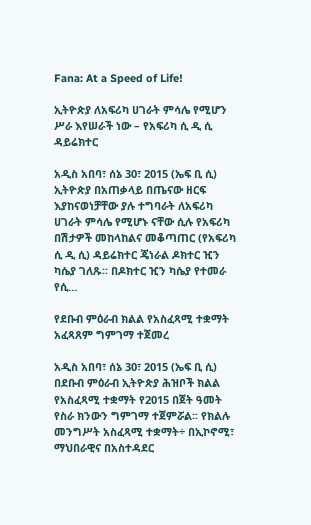Fana: At a Speed of Life!

ኢትዮጵያ ለአፍሪካ ሀገራት ምሳሌ የሚሆን ሥራ እየሠራች ነው – የአፍሪካ ሲ ዲ ሲ ዳይሬክተር

አዲስ አበባ፣ ሰኔ 30፣ 2015 (ኤፍ ቢ ሲ) ኢትዮጵያ በአጠቃላይ በጤናው ዘርፍ እያከናወነቻቸው ያሉ ተግባራት ለአፍሪካ ሀገራት ምሳሌ የሚሆኑ ናቸው ሲሉ የአፍሪካ በሽታዎች መከላከልና መቆጣጠር (የአፍሪካ ሲ ዲ ሲ) ዳይሬክተር ጄነራል ዶክተር ዢን ካሴያ ገለጹ፡፡ በዶክተር ዢን ካሴያ የተመራ የሲ…

የደቡብ ምዕራብ ክልል የአስፈጻሚ ተቋማት አፈጻጸም ግምገማ ተጀመረ

አዲስ አበባ፣ ሰኔ 30፣ 2015 (ኤፍ ቢ ሲ) በደቡብ ምዕራብ ኢትዮጵያ ሕዝቦች ክልል የአስፈጻሚ ተቋማት የ2015 በጀት ዓመት የስራ ክንውን ግምገማ ተጀምሯል፡፡ የክልሉ መንግሥት አስፈጻሚ ተቋማት÷ በኢኮኖሚ፣ ማህበራዊና በአስተዳደር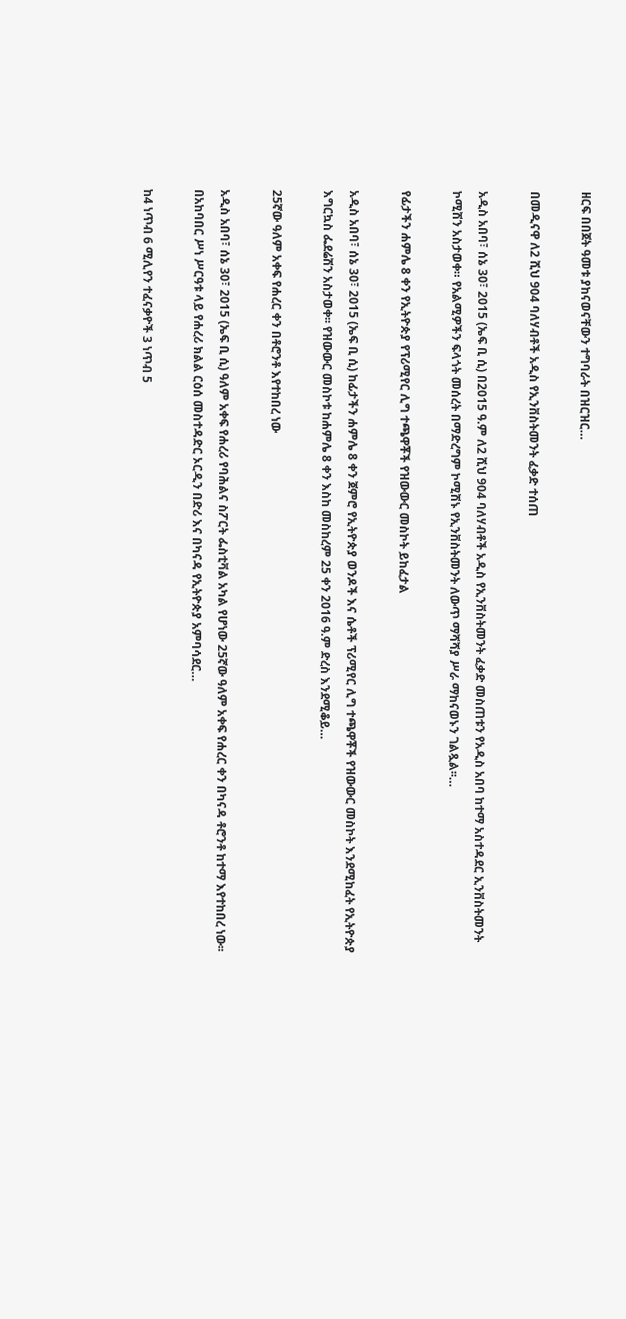ዘርፍ በበጀት ዓመቱ ያከናወናቸውን ተግባራት በዝርዝር…

በመዲናዋ ለ2 ሺህ 904 ባለሃብቶች አዲስ የኢንቨስትመንት ፈቃድ ተሰጠ

አዲስ አበባ፣ ሰኔ 30፣ 2015 (ኤፍ ቢ ሲ) በ2015 ዓ.ም ለ2 ሺህ 904 ባለሃብቶች አዲስ የኢንቨስትመንት ፈቃድ መስጠቱን የአዲስ አበባ ከተማ አስተዳደር ኢንቨስትመንት ኮሚሽን አስታወቀ። የአልሚዎችን ፍላጎት መሰረት በማድረግም ኮሚሽኑ የኢንቨስትመንት ለውጥ ማሻሻያ ሥራ ማከናወኑን ገልጿል፡፡…

የፊታችን ሐምሌ 8 ቀን የኢትዮጵያ የፕሪሚየር ሊግ ተጫዋቾች የዝውውር መስኮት ይከፈታል

አዲስ አበባ፣ ሰኔ 30፣ 2015 (ኤፍ ቢ ሲ) ከፊታችን ሐምሌ 8 ቀን ጀምሮ የኢትዮጵያ ወንዶች እና ሴቶች ፕሪሚየር ሊግ ተጫዋቾች የዝውውር መስኮት እንደሚከፈት የኢትዮጵያ እግርኳስ ፌደሬሽን አስታወቀ፡፡ የዝውውር መስኮቱ ከሐምሌ 8 ቀን እስከ መስከረም 25 ቀን 2016 ዓ.ም ድረስ እንደሚቆይ…

25ኛው ዓለም አቀፍ የሐረር ቀን በቶሮንቶ እየተከበረ ነው

አዲስ አበባ፣ ሰኔ 30፣ 2015 (ኤፍ ቢ ሲ) ዓለም አቀፍ የሐረሪ የባሕልና ስፖርት ፌስቲቫል አካል የሆነው 25ኛው ዓለም አቀፍ የሐረር ቀን በካናዳ ቶሮንቶ ከተማ እየተከበረ ነው፡፡ በአከባበር ሥነ ሥርዓቱ ላይ የሐረሪ ክልል ርዕሰ መስተዳድር ኦርዲን በድሪ እና በካናዳ የኢትዮጵያ አምባሳደር…

ከ4 ነጥብ 6 ሚሊየን ተፈናቃዮች 3 ነጥብ 5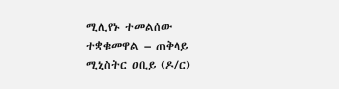ሚሊየኑ ተመልሰው ተቋቁመዋል – ጠቅላይ ሚኒስትር ዐቢይ (ዶ/ር)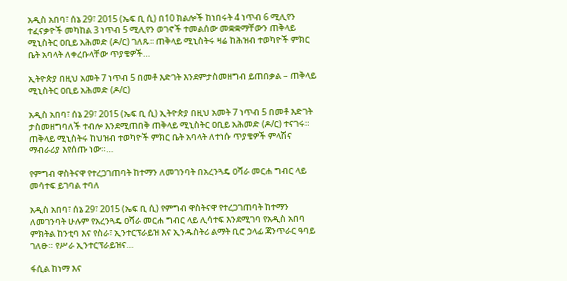አዲስ አበባ፣ ሰኔ 29፣ 2015 (ኤፍ ቢ ሲ) በ10 ክልሎች ከነበሩት 4 ነጥብ 6 ሚሊየን ተፈናቃዮች መካከል 3 ነጥብ 5 ሚሊየን ወገኖች ተመልሰው መቋቋማቸውን ጠቅላይ ሚኒስትር ዐቢይ አሕመድ (ዶ/ር) ገለጹ፡፡ ጠቅላይ ሚኒስትሩ ዛሬ ከሕዝብ ተወካዮች ምክር ቤት አባላት ለቀረቡላቸው ጥያቄዎች…

ኢትዮጵያ በዚህ አመት 7 ነጥብ 5 በመቶ እድገት እንደምታስመዘግብ ይጠበቃል – ጠቅላይ ሚኒስትር ዐቢይ አሕመድ (ዶ/ር)

አዲስ አበባ፣ ሰኔ 29፣ 2015 (ኤፍ ቢ ሲ) ኢትዮጵያ በዚህ አመት 7 ነጥብ 5 በመቶ እድገት ታስመዘግባለች ተብሎ እንደሚጠበቅ ጠቅላይ ሚኒስትር ዐቢይ አሕመድ (ዶ/ር) ተናገሩ። ጠቅላይ ሚኒስትሩ ከህዝብ ተወካዮች ምክር ቤት አባላት ለተነሱ ጥያቄዎች ምላሽና ማብራሪያ እየሰጡ ነው።…

የምግብ ዋስትናዋ የተረጋገጠባት ከተማን ለመገንባት በአረንጓዴ ዐሻራ መርሐ ግብር ላይ መሳተፍ ይገባል ተባለ

አዲስ አበባ፣ ሰኔ 29፣ 2015 (ኤፍ ቢ ሲ) የምግብ ዋስትናዋ የተረጋገጠባት ከተማን ለመገንባት ሁሉም የአረንጓዴ ዐሻራ መርሐ ግብር ላይ ሊሳተፍ እንደሚገባ የአዲስ አበባ ምክትል ከንቲባ እና የስራ፣ ኢንተርፕራይዝ እና ኢንዱስትሪ ልማት ቢሮ ኃላፊ ጃንጥራር ዓባይ ገለፁ። የሥራ ኢንተርፕራይዝና…

ፋሲል ከነማ እና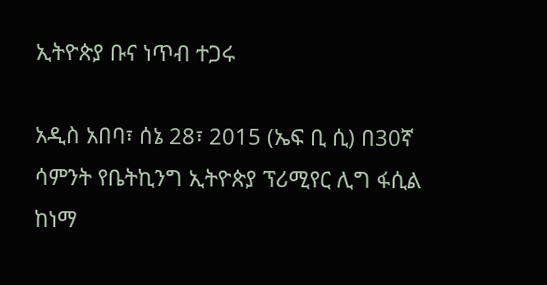ኢትዮጵያ ቡና ነጥብ ተጋሩ

አዲስ አበባ፣ ሰኔ 28፣ 2015 (ኤፍ ቢ ሲ) በ30ኛ ሳምንት የቤትኪንግ ኢትዮጵያ ፕሪሚየር ሊግ ፋሲል ከነማ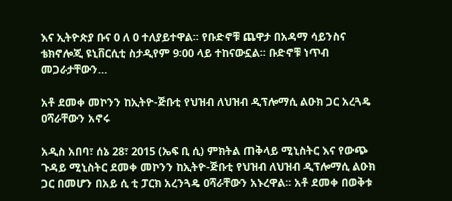እና ኢትዮጵያ ቡና 0 ለ 0 ተለያይተዋል፡፡ የቡድኖቹ ጨዋታ በአዳማ ሳይንስና ቴክኖሎጂ ዩኒቨርሲቲ ስታዲየም 9፡00 ላይ ተከናውኗል፡፡ ቡድኖቹ ነጥብ መጋራታቸውን…

አቶ ደመቀ መኮንን ከኢትዮ-ጅቡቲ የህዝብ ለህዝብ ዲፕሎማሲ ልዑክ ጋር አረጓዴ ዐሻራቸውን አኖሩ

አዲስ አበባ፣ ሰኔ 28፣ 2015 (ኤፍ ቢ ሲ) ምክትል ጠቅላይ ሚኒስትር እና የውጭ ጉዳይ ሚኒስትር ደመቀ መኮንን ከኢትዮ-ጅቡቲ የህዝብ ለህዝብ ዲፕሎማሲ ልዑክ ጋር በመሆን በአይ ሲ ቲ ፓርክ አረንጓዴ ዐሻራቸውን አኑረዋል፡፡ አቶ ደመቀ በወቅቱ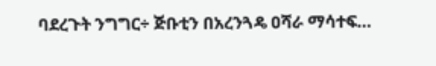ባደረጉት ንግግር÷ ጅቡቲን በአረንጓዴ ዐሻራ ማሳተፍ…